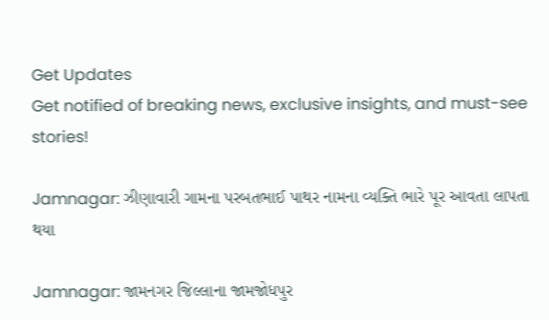Get Updates
Get notified of breaking news, exclusive insights, and must-see stories!

Jamnagar: ઝીણાવારી ગામના પરબતભાઈ પાથર નામના વ્યક્તિ ભારે પૂર આવતા લાપતા થયા

Jamnagar: જામનગર જિલ્લાના જામજોધપુર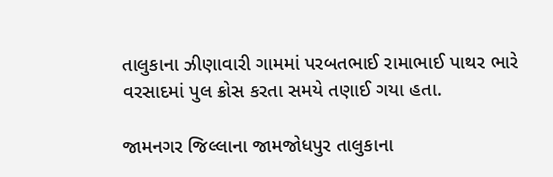તાલુકાના ઝીણાવારી ગામમાં પરબતભાઈ રામાભાઈ પાથર ભારે વરસાદમાં પુલ ક્રોસ કરતા સમયે તણાઈ ગયા હતા.

જામનગર જિલ્લાના જામજોધપુર તાલુકાના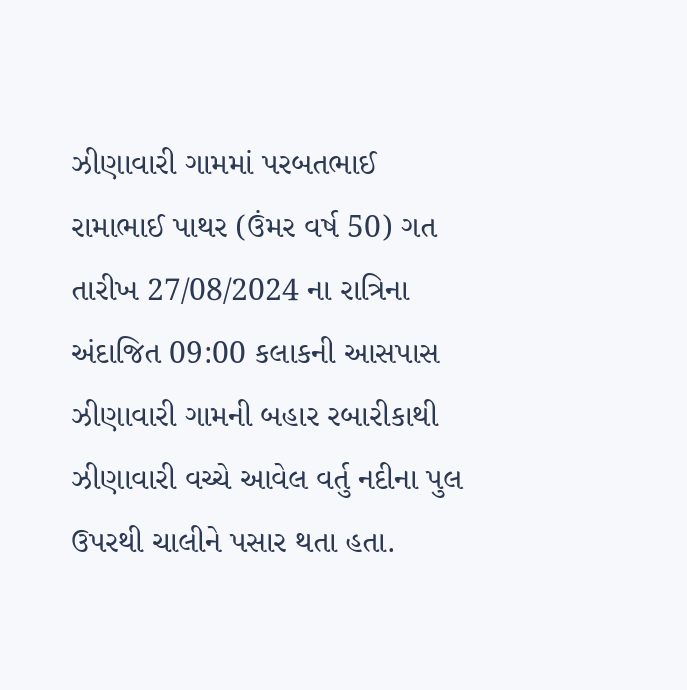ઝીણાવારી ગામમાં પરબતભાઈ રામાભાઈ પાથર (ઉંમર વર્ષ 50) ગત તારીખ 27/08/2024 ના રાત્રિના અંદાજિત 09:00 કલાકની આસપાસ ઝીણાવારી ગામની બહાર રબારીકાથી ઝીણાવારી વચ્ચે આવેલ વર્તુ નદીના પુલ ઉપરથી ચાલીને પસાર થતા હતા.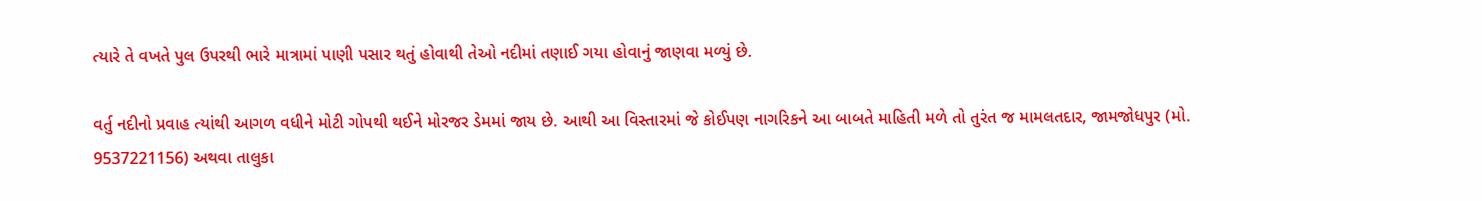ત્યારે તે વખતે પુલ ઉપરથી ભારે માત્રામાં પાણી પસાર થતું હોવાથી તેઓ નદીમાં તણાઈ ગયા હોવાનું જાણવા મળ્યું છે.

વર્તુ નદીનો પ્રવાહ ત્યાંથી આગળ વધીને મોટી ગોપથી થઈને મોરજર ડેમમાં જાય છે. આથી આ વિસ્તારમાં જે કોઈપણ નાગરિકને આ બાબતે માહિતી મળે તો તુરંત જ મામલતદાર, જામજોધપુર (મો. 9537221156) અથવા તાલુકા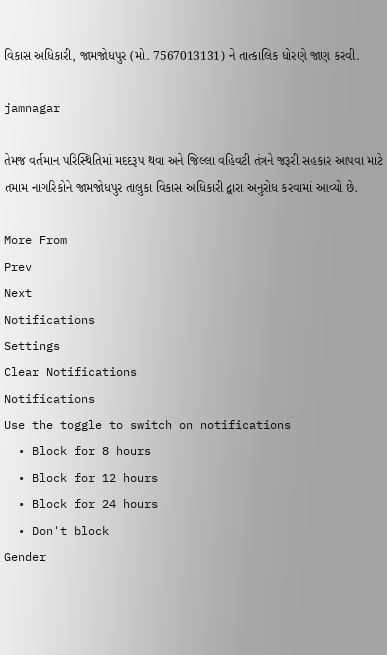વિકાસ અધિકારી, જામજોધપુર (મો. 7567013131) ને તાત્કાલિક ધોરણે જાણ કરવી.

jamnagar

તેમજ વર્તમાન પરિસ્થિતિમાં મદદરૂપ થવા અને જિલ્લા વહિવટી તંત્રને જરૂરી સહકાર આપવા માટે તમામ નાગરિકોને જામજોધપુર તાલુકા વિકાસ અધિકારી દ્વારા અનુરોધ કરવામાં આવ્યો છે.

More From
Prev
Next
Notifications
Settings
Clear Notifications
Notifications
Use the toggle to switch on notifications
  • Block for 8 hours
  • Block for 12 hours
  • Block for 24 hours
  • Don't block
Gender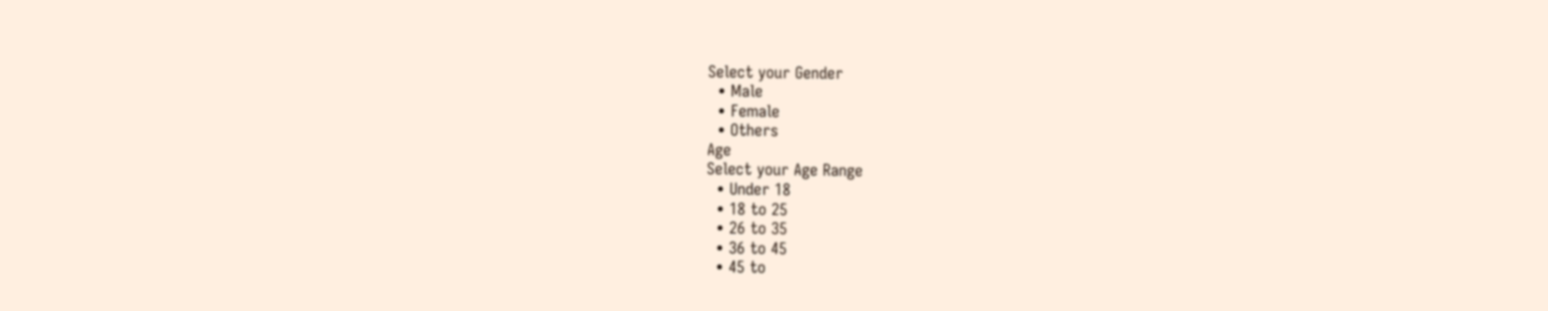Select your Gender
  • Male
  • Female
  • Others
Age
Select your Age Range
  • Under 18
  • 18 to 25
  • 26 to 35
  • 36 to 45
  • 45 to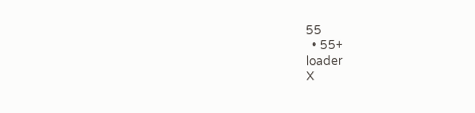55
  • 55+
loader
X